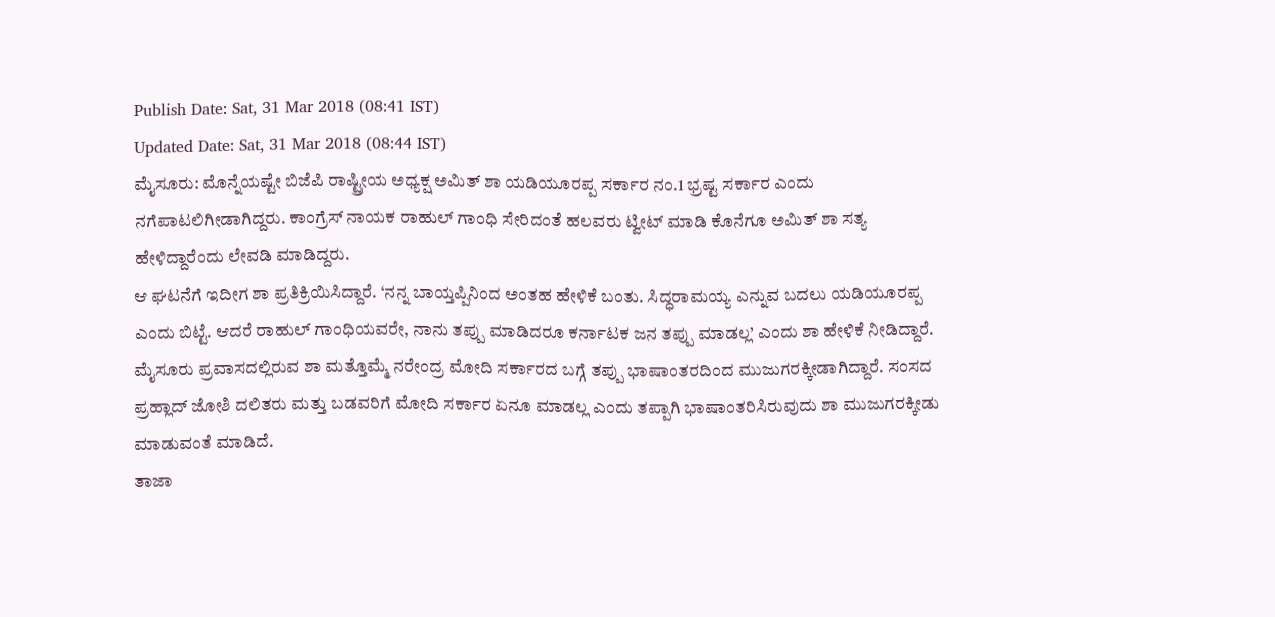Publish Date: Sat, 31 Mar 2018 (08:41 IST)
Updated Date: Sat, 31 Mar 2018 (08:44 IST)
ಮೈಸೂರು: ಮೊನ್ನೆಯಷ್ಟೇ ಬಿಜೆಪಿ ರಾಷ್ಟ್ರೀಯ ಅಧ್ಯಕ್ಷ ಅಮಿತ್ ಶಾ ಯಡಿಯೂರಪ್ಪ ಸರ್ಕಾರ ನಂ.1 ಭ್ರಷ್ಟ ಸರ್ಕಾರ ಎಂದು ನಗೆಪಾಟಲಿಗೀಡಾಗಿದ್ದರು. ಕಾಂಗ್ರೆಸ್ ನಾಯಕ ರಾಹುಲ್ ಗಾಂಧಿ ಸೇರಿದಂತೆ ಹಲವರು ಟ್ವೀಟ್ ಮಾಡಿ ಕೊನೆಗೂ ಅಮಿತ್ ಶಾ ಸತ್ಯ ಹೇಳಿದ್ದಾರೆಂದು ಲೇವಡಿ ಮಾಡಿದ್ದರು.
ಆ ಘಟನೆಗೆ ಇದೀಗ ಶಾ ಪ್ರತಿಕ್ರಿಯಿಸಿದ್ದಾರೆ. ‘ನನ್ನ ಬಾಯ್ತಪ್ಪಿನಿಂದ ಅಂತಹ ಹೇಳಿಕೆ ಬಂತು. ಸಿದ್ಧರಾಮಯ್ಯ ಎನ್ನುವ ಬದಲು ಯಡಿಯೂರಪ್ಪ ಎಂದು ಬಿಟ್ಟೆ. ಆದರೆ ರಾಹುಲ್ ಗಾಂಧಿಯವರೇ, ನಾನು ತಪ್ಪು ಮಾಡಿದರೂ ಕರ್ನಾಟಕ ಜನ ತಪ್ಪು ಮಾಡಲ್ಲ’ ಎಂದು ಶಾ ಹೇಳಿಕೆ ನೀಡಿದ್ದಾರೆ.
ಮೈಸೂರು ಪ್ರವಾಸದಲ್ಲಿರುವ ಶಾ ಮತ್ತೊಮ್ಮೆ ನರೇಂದ್ರ ಮೋದಿ ಸರ್ಕಾರದ ಬಗ್ಗೆ ತಪ್ಪು ಭಾಷಾಂತರದಿಂದ ಮುಜುಗರಕ್ಕೀಡಾಗಿದ್ದಾರೆ. ಸಂಸದ ಪ್ರಹ್ಲಾದ್ ಜೋಶಿ ದಲಿತರು ಮತ್ತು ಬಡವರಿಗೆ ಮೋದಿ ಸರ್ಕಾರ ಏನೂ ಮಾಡಲ್ಲ ಎಂದು ತಪ್ಪಾಗಿ ಭಾಷಾಂತರಿಸಿರುವುದು ಶಾ ಮುಜುಗರಕ್ಕೀಡು ಮಾಡುವಂತೆ ಮಾಡಿದೆ.
ತಾಜಾ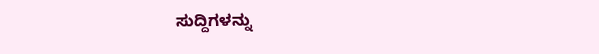ಸುದ್ದಿಗಳನ್ನು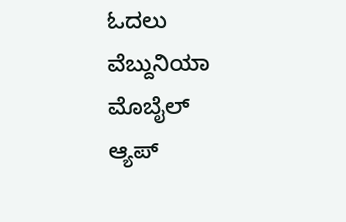ಓದಲು ವೆಬ್ದುನಿಯಾ
ಮೊಬೈಲ್ ಆ್ಯಪ್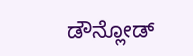ಡೌನ್ಲೋಡ್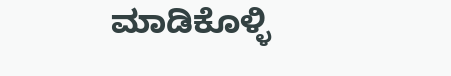ಮಾಡಿಕೊಳ್ಳಿ